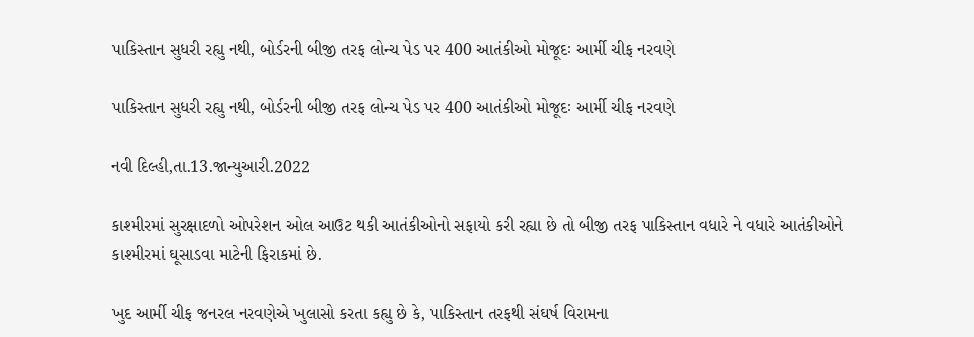પાકિસ્તાન સુધરી રહ્યુ નથી, બોર્ડરની બીજી તરફ લોન્ચ પેડ પર 400 આતંકીઓ મોજૂદઃ આર્મી ચીફ નરવણે

પાકિસ્તાન સુધરી રહ્યુ નથી, બોર્ડરની બીજી તરફ લોન્ચ પેડ પર 400 આતંકીઓ મોજૂદઃ આર્મી ચીફ નરવણે

નવી દિલ્હી,તા.13.જાન્યુઆરી.2022

કાશ્મીરમાં સુરક્ષાદળો ઓપરેશન ઓલ આઉટ થકી આતંકીઓનો સફાયો કરી રહ્યા છે તો બીજી તરફ પાકિસ્તાન વધારે ને વધારે આતંકીઓને કાશ્મીરમાં ઘૂસાડવા માટેની ફિરાકમાં છે.

ખુદ આર્મી ચીફ જનરલ નરવણેએ ખુલાસો કરતા કહ્યુ છે કે, પાકિસ્તાન તરફથી સંઘર્ષ વિરામના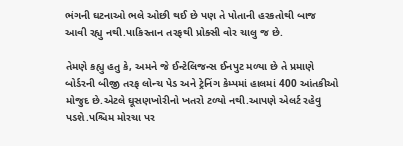ભંગની ઘટનાઓ ભલે ઓછી થઈ છે પણ તે પોતાની હરકતોથી બાજ આવી રહ્યુ નથી.પાકિસ્તાન તરફથી પ્રોક્સી વોર ચાલુ જ છે.

તેમણે કહ્યુ હતુ કે, અમને જે ઈન્ટેલિજન્સ ઈનપુટ મળ્યા છે તે પ્રમાણે બોર્ડરની બીજી તરફ લોન્ચ પેડ અને ટ્રેનિંગ કેમ્પમાં હાલમાં 400 આંતકીઓ મોજુદ છે.એટલે ઘૂસણખોરીનો ખતરો ટળ્યો નથી.આપણે એલર્ટ રહેવુ પડશે.પશ્ચિમ મોરચા પર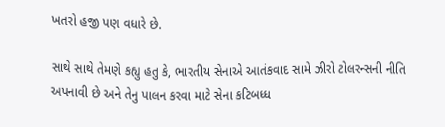ખતરો હજી પણ વધારે છે.

સાથે સાથે તેમણે કહ્યુ હતુ કે, ભારતીય સેનાએ આતંકવાદ સામે ઝીરો ટોલરન્સની નીતિ અપનાવી છે અને તેનુ પાલન કરવા માટે સેના કટિબધ્ધ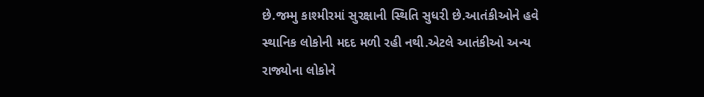છે.જમ્મુ કાશ્મીરમાં સુરક્ષાની સ્થિતિ સુધરી છે.આતંકીઓને હવે સ્થાનિક લોકોની મદદ મળી રહી નથી.એટલે આતંકીઓ અન્ય રાજ્યોના લોકોને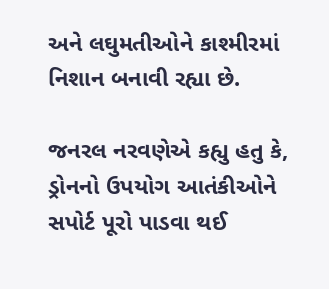અને લઘુમતીઓને કાશ્મીરમાં નિશાન બનાવી રહ્યા છે.

જનરલ નરવણેએ કહ્યુ હતુ કે, ડ્રોનનો ઉપયોગ આતંકીઓને સપોર્ટ પૂરો પાડવા થઈ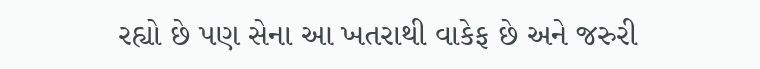રહ્યો છે પણ સેના આ ખતરાથી વાકેફ છે અને જરુરી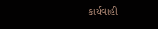કાર્યવાહી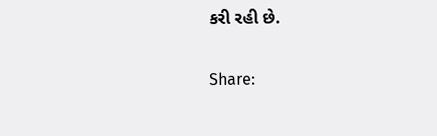કરી રહી છે.

Share: